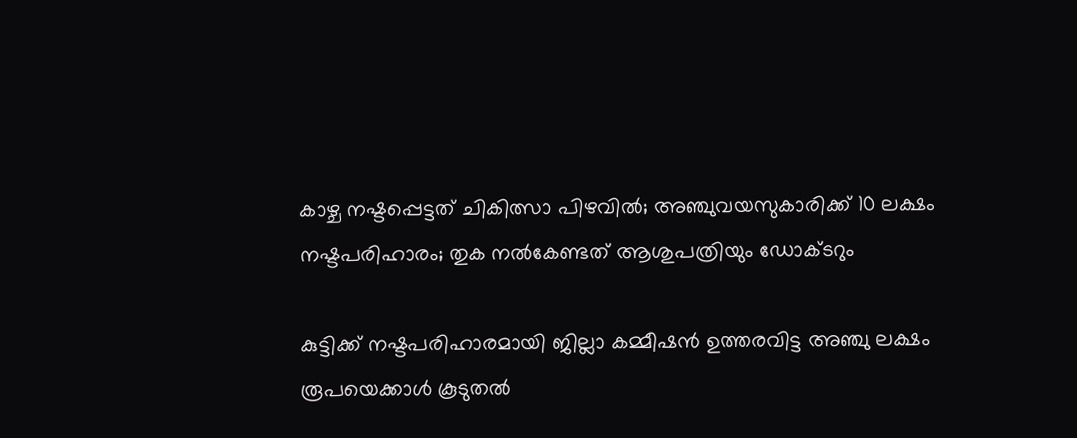കാഴ്ച നഷ്ടപ്പെട്ടത് ചികിത്സാ പിഴവില്‍; അഞ്ചുവയസുകാരിക്ക് 10 ലക്ഷം നഷ്ടപരിഹാരം; തുക നല്‍കേണ്ടത് ആശുപത്രിയും ഡോക്ടറും

കുട്ടിക്ക് നഷ്ടപരിഹാരമായി ജില്ലാ കമ്മീഷന്‍ ഉത്തരവിട്ട അഞ്ചു ലക്ഷം രൂപയെക്കാള്‍ കൂടുതല്‍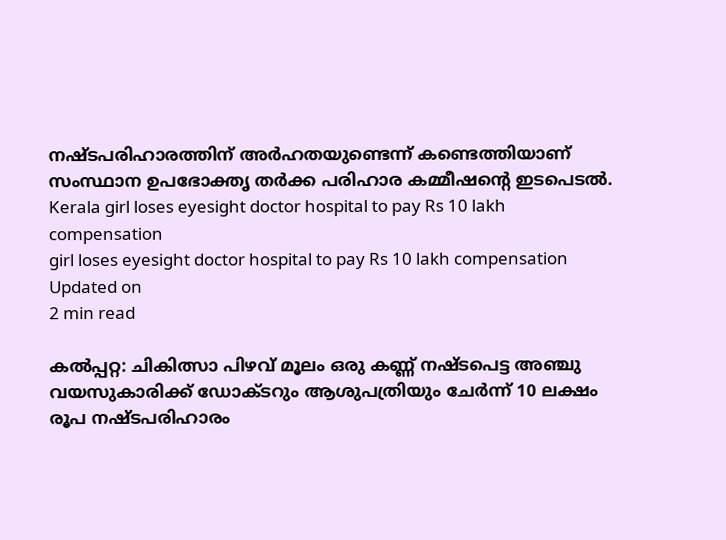നഷ്ടപരിഹാരത്തിന് അര്‍ഹതയുണ്ടെന്ന് കണ്ടെത്തിയാണ് സംസ്ഥാന ഉപഭോക്തൃ തര്‍ക്ക പരിഹാര കമ്മീഷന്റെ ഇടപെടല്‍.
Kerala girl loses eyesight doctor hospital to pay Rs 10 lakh compensation
girl loses eyesight doctor hospital to pay Rs 10 lakh compensation
Updated on
2 min read

കല്‍പ്പറ്റ: ചികിത്സാ പിഴവ് മൂലം ഒരു കണ്ണ് നഷ്ടപെട്ട അഞ്ചു വയസുകാരിക്ക് ഡോക്ടറും ആശുപത്രിയും ചേര്‍ന്ന് 10 ലക്ഷം രൂപ നഷ്ടപരിഹാരം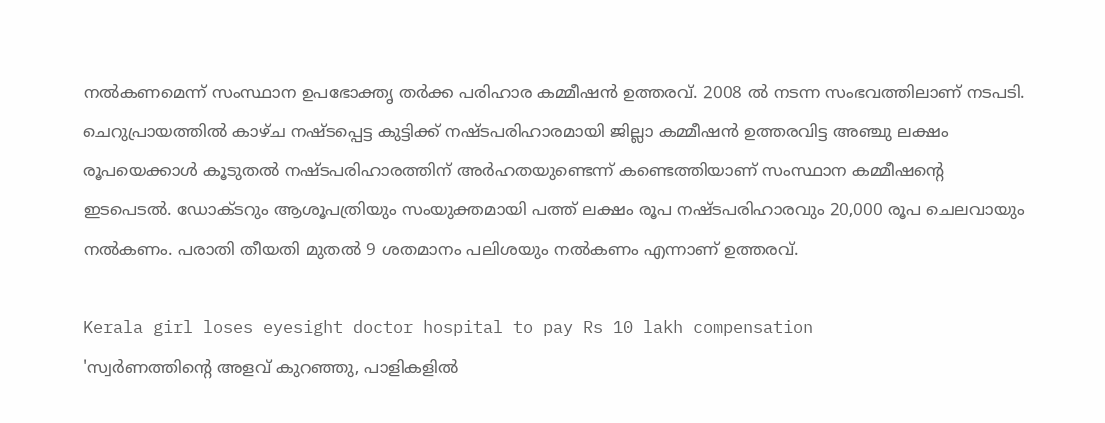നല്‍കണമെന്ന് സംസ്ഥാന ഉപഭോക്തൃ തര്‍ക്ക പരിഹാര കമ്മീഷന്‍ ഉത്തരവ്. 2008 ല്‍ നടന്ന സംഭവത്തിലാണ് നടപടി. ചെറുപ്രായത്തില്‍ കാഴ്ച നഷ്ടപ്പെട്ട കുട്ടിക്ക് നഷ്ടപരിഹാരമായി ജില്ലാ കമ്മീഷന്‍ ഉത്തരവിട്ട അഞ്ചു ലക്ഷം രൂപയെക്കാള്‍ കൂടുതല്‍ നഷ്ടപരിഹാരത്തിന് അര്‍ഹതയുണ്ടെന്ന് കണ്ടെത്തിയാണ് സംസ്ഥാന കമ്മീഷന്റെ ഇടപെടല്‍. ഡോക്ടറും ആശൂപത്രിയും സംയുക്തമായി പത്ത് ലക്ഷം രൂപ നഷ്ടപരിഹാരവും 20,000 രൂപ ചെലവായും നല്‍കണം. പരാതി തീയതി മുതല്‍ 9 ശതമാനം പലിശയും നല്‍കണം എന്നാണ് ഉത്തരവ്.

Kerala girl loses eyesight doctor hospital to pay Rs 10 lakh compensation
'സ്വര്‍ണത്തിന്റെ അളവ് കുറഞ്ഞു, പാളികളില്‍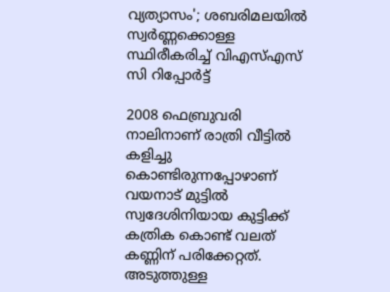വ്യത്യാസം'; ശബരിമലയില്‍ സ്വര്‍ണ്ണക്കൊള്ള സ്ഥിരീകരിച്ച് വിഎസ്എസ് സി റിപ്പോര്‍ട്ട്

2008 ഫെബ്രുവരി നാലിനാണ് രാത്രി വീട്ടില്‍ കളിച്ചു കൊണ്ടിരുന്നപ്പോഴാണ് വയനാട് മുട്ടില്‍ സ്വദേശിനിയായ കുട്ടിക്ക് കത്രിക കൊണ്ട് വലത് കണ്ണിന് പരിക്കേറ്റത്. അടുത്തുള്ള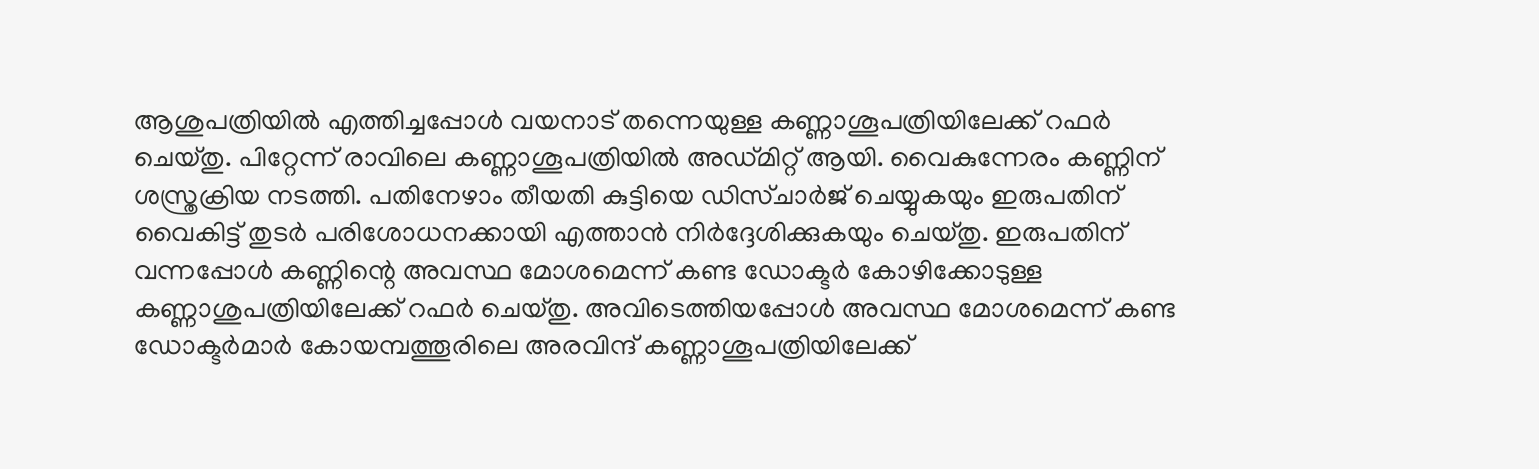ആശുപത്രിയില്‍ എത്തിച്ചപ്പോള്‍ വയനാട് തന്നെയുള്ള കണ്ണാശൂപത്രിയിലേക്ക് റഫര്‍ ചെയ്തു. പിറ്റേന്ന് രാവിലെ കണ്ണാശൂപത്രിയില്‍ അഡ്മിറ്റ് ആയി. വൈകുന്നേരം കണ്ണിന് ശസ്ത്രക്രിയ നടത്തി. പതിനേഴാം തീയതി കുട്ടിയെ ഡിസ്ചാര്‍ജ് ചെയ്യുകയും ഇരുപതിന് വൈകിട്ട് തുടര്‍ പരിശോധനക്കായി എത്താന്‍ നിര്‍ദ്ദേശിക്കുകയും ചെയ്തു. ഇരുപതിന് വന്നപ്പോള്‍ കണ്ണിന്റെ അവസ്ഥ മോശമെന്ന് കണ്ട ഡോക്ടര്‍ കോഴിക്കോടുള്ള കണ്ണാശുപത്രിയിലേക്ക് റഫര്‍ ചെയ്തു. അവിടെത്തിയപ്പോള്‍ അവസ്ഥ മോശമെന്ന് കണ്ട ഡോക്ടര്‍മാര്‍ കോയമ്പത്തൂരിലെ അരവിന്ദ് കണ്ണാശൂപത്രിയിലേക്ക്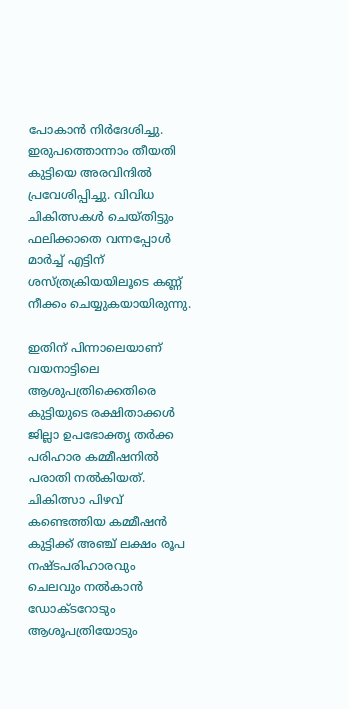പോകാന്‍ നിര്‍ദേശിച്ചു. ഇരുപത്തൊന്നാം തീയതി കുട്ടിയെ അരവിന്ദില്‍ പ്രവേശിപ്പിച്ചു. വിവിധ ചികിത്സകള്‍ ചെയ്തിട്ടും ഫലിക്കാതെ വന്നപ്പോള്‍ മാര്‍ച്ച് എട്ടിന് ശസ്ത്രക്രിയയിലൂടെ കണ്ണ് നീക്കം ചെയ്യുകയായിരുന്നു.

ഇതിന് പിന്നാലെയാണ് വയനാട്ടിലെ ആശുപത്രിക്കെതിരെ കുട്ടിയുടെ രക്ഷിതാക്കള്‍ ജില്ലാ ഉപഭോക്തൃ തര്‍ക്ക പരിഹാര കമ്മീഷനില്‍ പരാതി നല്‍കിയത്. ചികിത്സാ പിഴവ് കണ്ടെത്തിയ കമ്മീഷന്‍ കുട്ടിക്ക് അഞ്ച് ലക്ഷം രൂപ നഷ്ടപരിഹാരവും ചെലവും നല്‍കാന്‍ ഡോക്ടറോടും ആശൂപത്രിയോടും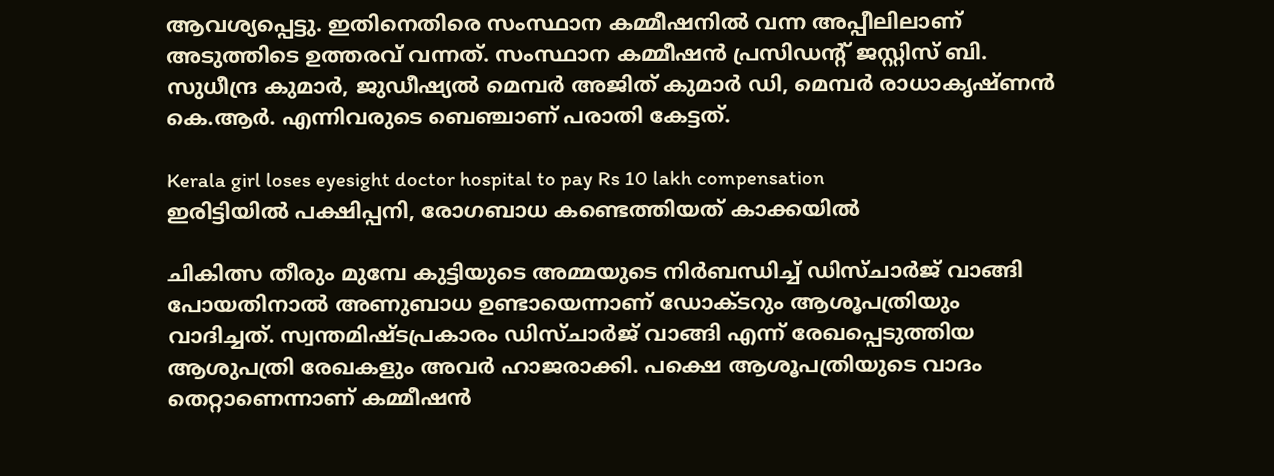ആവശ്യപ്പെട്ടു. ഇതിനെതിരെ സംസ്ഥാന കമ്മീഷനില്‍ വന്ന അപ്പീലിലാണ് അടുത്തിടെ ഉത്തരവ് വന്നത്. സംസ്ഥാന കമ്മീഷന്‍ പ്രസിഡന്റ് ജസ്റ്റിസ് ബി. സുധീന്ദ്ര കുമാര്‍, ജുഡീഷ്യല്‍ മെമ്പര്‍ അജിത് കുമാര്‍ ഡി, മെമ്പര്‍ രാധാകൃഷ്ണന്‍ കെ.ആര്‍. എന്നിവരുടെ ബെഞ്ചാണ് പരാതി കേട്ടത്.

Kerala girl loses eyesight doctor hospital to pay Rs 10 lakh compensation
ഇരിട്ടിയില്‍ പക്ഷിപ്പനി, രോഗബാധ കണ്ടെത്തിയത് കാക്കയില്‍

ചികിത്സ തീരും മുമ്പേ കുട്ടിയുടെ അമ്മയുടെ നിര്‍ബന്ധിച്ച് ഡിസ്ചാര്‍ജ് വാങ്ങി പോയതിനാല്‍ അണുബാധ ഉണ്ടായെന്നാണ് ഡോക്ടറും ആശൂപത്രിയും വാദിച്ചത്. സ്വന്തമിഷ്ടപ്രകാരം ഡിസ്ചാര്‍ജ് വാങ്ങി എന്ന് രേഖപ്പെടുത്തിയ ആശുപത്രി രേഖകളും അവര്‍ ഹാജരാക്കി. പക്ഷെ ആശൂപത്രിയുടെ വാദം തെറ്റാണെന്നാണ് കമ്മീഷന്‍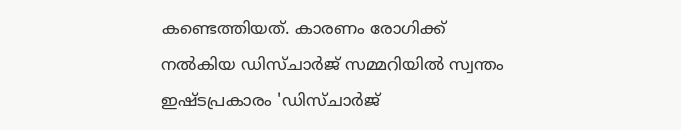കണ്ടെത്തിയത്. കാരണം രോഗിക്ക് നല്‍കിയ ഡിസ്ചാര്‍ജ് സമ്മറിയില്‍ സ്വന്തം ഇഷ്ടപ്രകാരം 'ഡിസ്ചാര്‍ജ്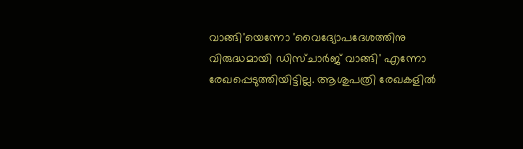വാങ്ങി'യെന്നോ 'വൈദ്യോപദേശത്തിനു വിരുദ്ധമായി ഡിസ്ചാര്‍ജ് വാങ്ങി' എന്നോ രേഖപ്പെടുത്തിയിട്ടില്ല. ആശുപത്രി രേഖകളില്‍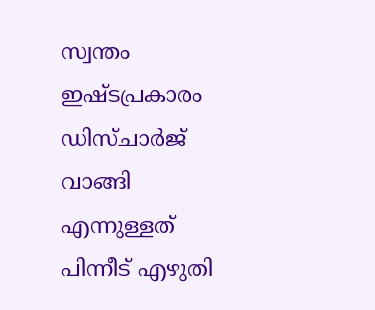സ്വന്തം ഇഷ്ടപ്രകാരം ഡിസ്ചാര്‍ജ് വാങ്ങി എന്നുള്ളത് പിന്നീട് എഴുതി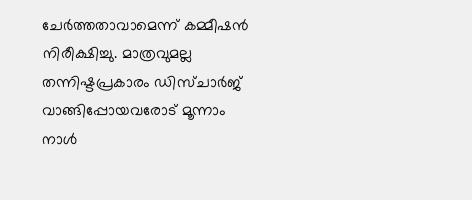ചേര്‍ത്തതാവാമെന്ന് കമ്മീഷന്‍ നിരീക്ഷിച്ചു. മാത്രവുമല്ല തന്നിഷ്ടപ്രകാരം ഡിസ്ചാര്‍ജ് വാങ്ങിപ്പോയവരോട് മൂന്നാം നാള്‍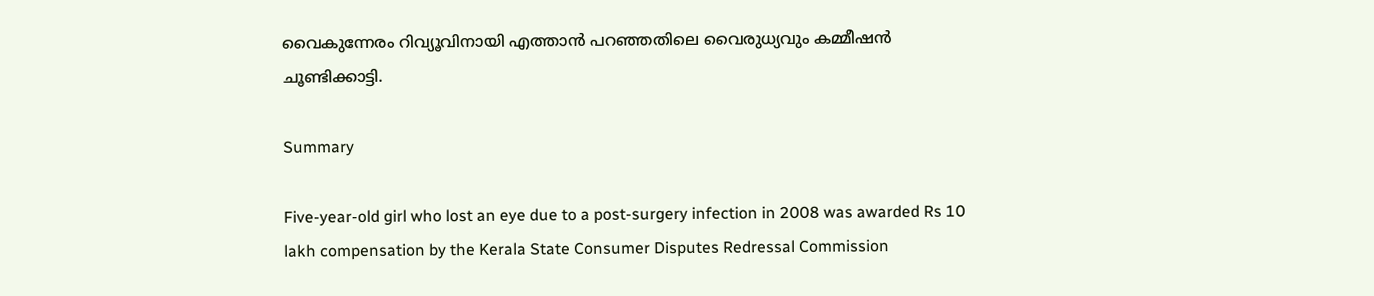വൈകുന്നേരം റിവ്യൂവിനായി എത്താന്‍ പറഞ്ഞതിലെ വൈരുധ്യവും കമ്മീഷന്‍ ചൂണ്ടിക്കാട്ടി.

Summary

Five-year-old girl who lost an eye due to a post-surgery infection in 2008 was awarded Rs 10 lakh compensation by the Kerala State Consumer Disputes Redressal Commission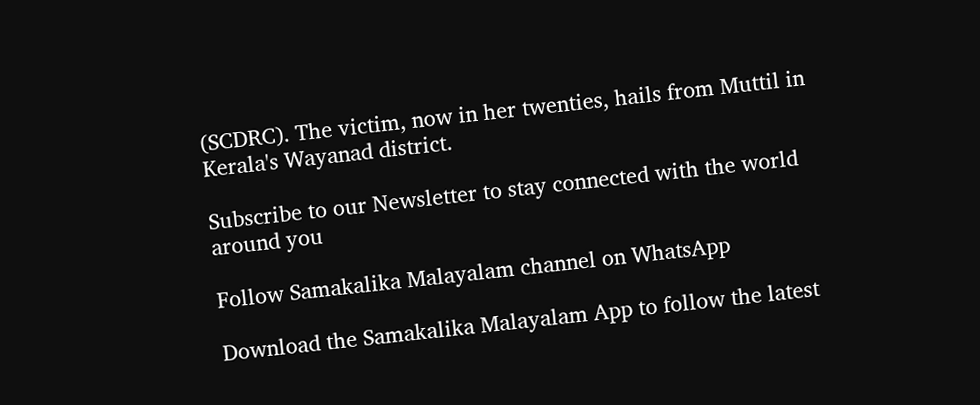(SCDRC). The victim, now in her twenties, hails from Muttil in Kerala's Wayanad district.

Subscribe to our Newsletter to stay connected with the world around you

Follow Samakalika Malayalam channel on WhatsApp

Download the Samakalika Malayalam App to follow the latest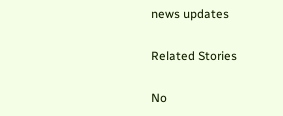news updates

Related Stories

No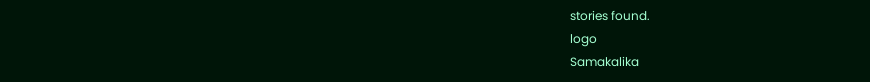stories found.
logo
Samakalika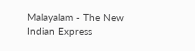Malayalam - The New Indian Express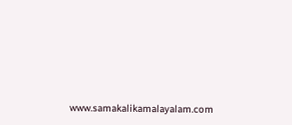www.samakalikamalayalam.com